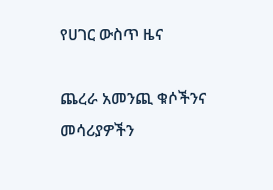የሀገር ውስጥ ዜና

ጨረራ አመንጪ ቁሶችንና መሳሪያዎችን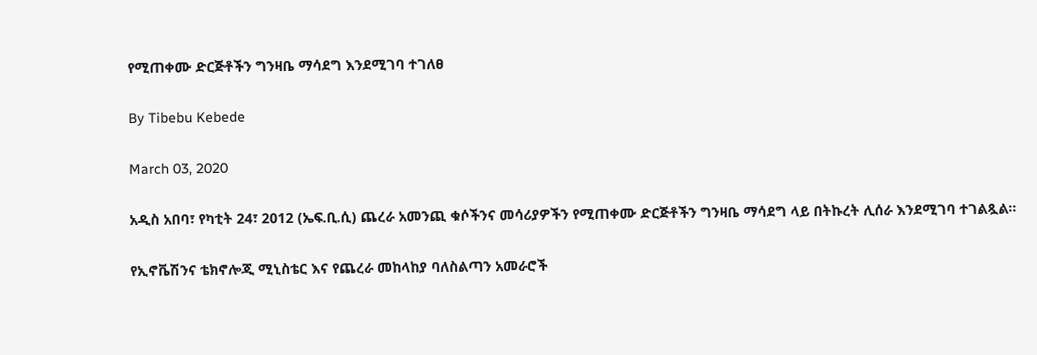የሚጠቀሙ ድርጅቶችን ግንዛቤ ማሳደግ እንደሚገባ ተገለፀ

By Tibebu Kebede

March 03, 2020

አዲስ አበባ፣ የካቲት 24፣ 2012 (ኤፍ.ቢ.ሲ) ጨረራ አመንጪ ቁሶችንና መሳሪያዎችን የሚጠቀሙ ድርጅቶችን ግንዛቤ ማሳደግ ላይ በትኩረት ሊሰራ እንደሚገባ ተገልጿል።

የኢኖቬሽንና ቴክኖሎጂ ሚኒስቴር እና የጨረራ መከላከያ ባለስልጣን አመራሮች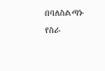በባለስልጣኑ የስራ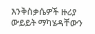እንቅስቃሴዎች ዙሪያ ውይይት ማካሄዳቸውን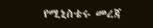የሚኒስቴሩ መረጃ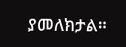ያመለክታል።